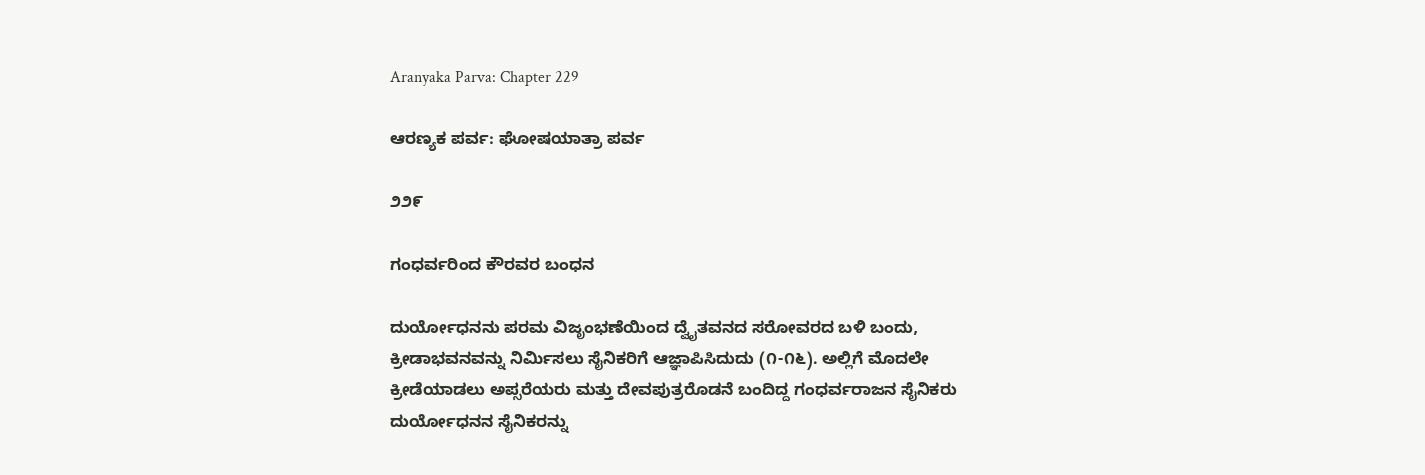Aranyaka Parva: Chapter 229

ಆರಣ್ಯಕ ಪರ್ವ: ಘೋಷಯಾತ್ರಾ ಪರ್ವ

೨೨೯

ಗಂಧರ್ವರಿಂದ ಕೌರವರ ಬಂಧನ

ದುರ್ಯೋಧನನು ಪರಮ ವಿಜೃಂಭಣೆಯಿಂದ ದ್ವೈತವನದ ಸರೋವರದ ಬಳಿ ಬಂದು, ಕ್ರೀಡಾಭವನವನ್ನು ನಿರ್ಮಿಸಲು ಸೈನಿಕರಿಗೆ ಆಜ್ಞಾಪಿಸಿದುದು (೧-೧೬). ಅಲ್ಲಿಗೆ ಮೊದಲೇ ಕ್ರೀಡೆಯಾಡಲು ಅಪ್ಸರೆಯರು ಮತ್ತು ದೇವಪುತ್ರರೊಡನೆ ಬಂದಿದ್ದ ಗಂಧರ್ವರಾಜನ ಸೈನಿಕರು ದುರ್ಯೋಧನನ ಸೈನಿಕರನ್ನು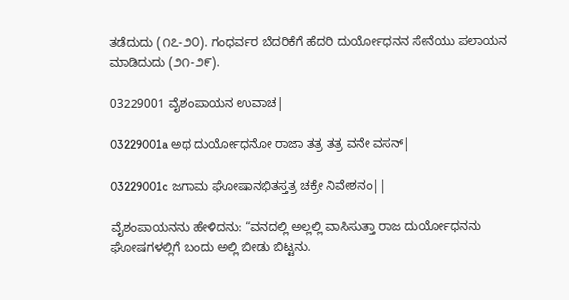ತಡೆದುದು (೧೭-೨೦). ಗಂಧರ್ವರ ಬೆದರಿಕೆಗೆ ಹೆದರಿ ದುರ್ಯೋಧನನ ಸೇನೆಯು ಪಲಾಯನ ಮಾಡಿದುದು (೨೧-೨೯).

03229001 ವೈಶಂಪಾಯನ ಉವಾಚ|

03229001a ಅಥ ದುರ್ಯೋಧನೋ ರಾಜಾ ತತ್ರ ತತ್ರ ವನೇ ವಸನ್|

03229001c ಜಗಾಮ ಘೋಷಾನಭಿತಸ್ತತ್ರ ಚಕ್ರೇ ನಿವೇಶನಂ||

ವೈಶಂಪಾಯನನು ಹೇಳಿದನು: “ವನದಲ್ಲಿ ಅಲ್ಲಲ್ಲಿ ವಾಸಿಸುತ್ತಾ ರಾಜ ದುರ್ಯೋಧನನು ಘೋಷಗಳಲ್ಲಿಗೆ ಬಂದು ಅಲ್ಲಿ ಬೀಡು ಬಿಟ್ಟನು.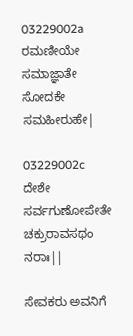03229002a ರಮಣೀಯೇ ಸಮಾಜ್ಞಾತೇ ಸೋದಕೇ ಸಮಹೀರುಹೇ|

03229002c ದೇಶೇ ಸರ್ವಗುಣೋಪೇತೇ ಚಕ್ರುರಾವಸಥಂ ನರಾಃ||

ಸೇವಕರು ಅವನಿಗೆ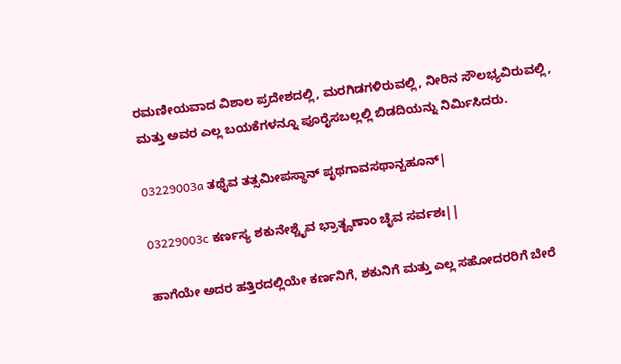ರಮಣೀಯವಾದ ವಿಶಾಲ ಪ್ರದೇಶದಲ್ಲಿ, ಮರಗಿಡಗಳಿರುವಲ್ಲಿ, ನೀರಿನ ಸೌಲಭ್ಯವಿರುವಲ್ಲಿ, ಮತ್ತು ಅವರ ಎಲ್ಲ ಬಯಕೆಗಳನ್ನೂ ಪೂರೈಸಬಲ್ಲಲ್ಲಿ ಬಿಡದಿಯನ್ನು ನಿರ್ಮಿಸಿದರು.

03229003a ತಥೈವ ತತ್ಸಮೀಪಸ್ಥಾನ್ ಪೃಥಗಾವಸಥಾನ್ಬಹೂನ್|

03229003c ಕರ್ಣಸ್ಯ ಶಕುನೇಶ್ಚೈವ ಭ್ರಾತೄಣಾಂ ಚೈವ ಸರ್ವಶಃ||

ಹಾಗೆಯೇ ಅದರ ಹತ್ತಿರದಲ್ಲಿಯೇ ಕರ್ಣನಿಗೆ, ಶಕುನಿಗೆ ಮತ್ತು ಎಲ್ಲ ಸಹೋದರರಿಗೆ ಬೇರೆ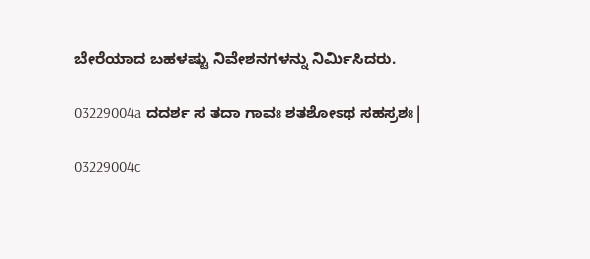ಬೇರೆಯಾದ ಬಹಳಷ್ಟು ನಿವೇಶನಗಳನ್ನು ನಿರ್ಮಿಸಿದರು.

03229004a ದದರ್ಶ ಸ ತದಾ ಗಾವಃ ಶತಶೋಽಥ ಸಹಸ್ರಶಃ|

03229004c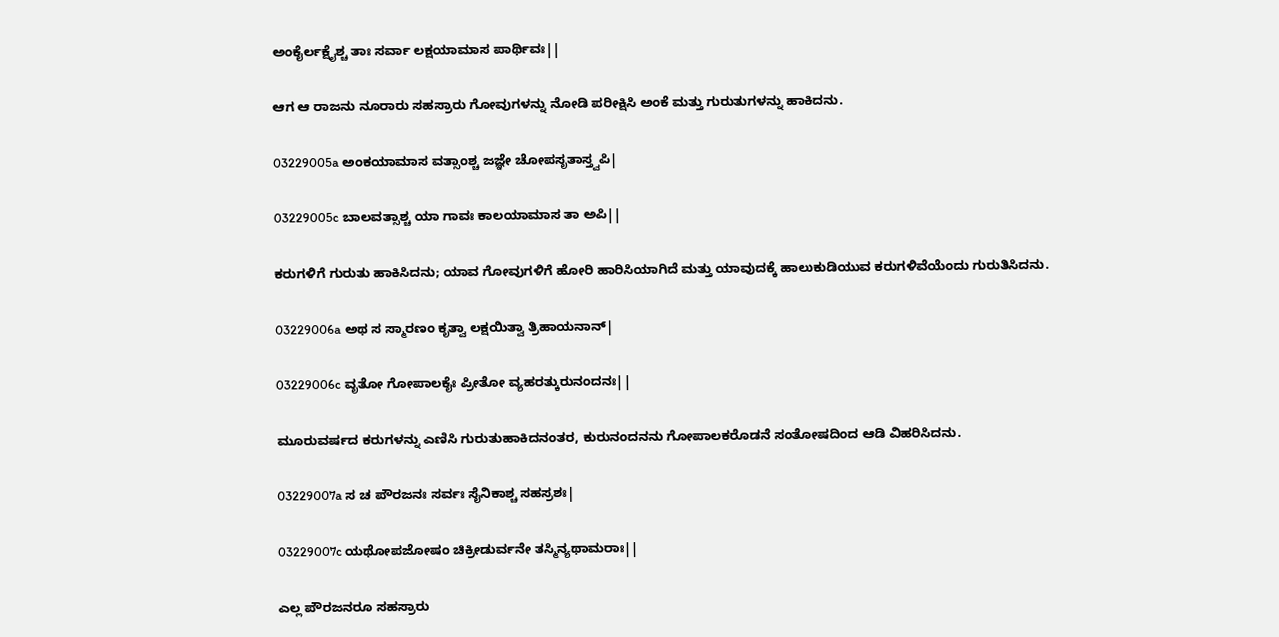ಅಂಕೈರ್ಲಕ್ಷೈಶ್ಚ ತಾಃ ಸರ್ವಾ ಲಕ್ಷಯಾಮಾಸ ಪಾರ್ಥಿವಃ||

ಆಗ ಆ ರಾಜನು ನೂರಾರು ಸಹಸ್ರಾರು ಗೋವುಗಳನ್ನು ನೋಡಿ ಪರೀಕ್ಷಿಸಿ ಅಂಕೆ ಮತ್ತು ಗುರುತುಗಳನ್ನು ಹಾಕಿದನು.

03229005a ಅಂಕಯಾಮಾಸ ವತ್ಸಾಂಶ್ಚ ಜಜ್ಞೇ ಚೋಪಸೃತಾಸ್ತ್ವಪಿ|

03229005c ಬಾಲವತ್ಸಾಶ್ಚ ಯಾ ಗಾವಃ ಕಾಲಯಾಮಾಸ ತಾ ಅಪಿ||

ಕರುಗಳಿಗೆ ಗುರುತು ಹಾಕಿಸಿದನು; ಯಾವ ಗೋವುಗಳಿಗೆ ಹೋರಿ ಹಾರಿಸಿಯಾಗಿದೆ ಮತ್ತು ಯಾವುದಕ್ಕೆ ಹಾಲುಕುಡಿಯುವ ಕರುಗಳಿವೆಯೆಂದು ಗುರುತಿಸಿದನು.

03229006a ಅಥ ಸ ಸ್ಮಾರಣಂ ಕೃತ್ವಾ ಲಕ್ಷಯಿತ್ವಾ ತ್ರಿಹಾಯನಾನ್|

03229006c ವೃತೋ ಗೋಪಾಲಕೈಃ ಪ್ರೀತೋ ವ್ಯಹರತ್ಕುರುನಂದನಃ||

ಮೂರುವರ್ಷದ ಕರುಗಳನ್ನು ಎಣಿಸಿ ಗುರುತುಹಾಕಿದನಂತರ, ಕುರುನಂದನನು ಗೋಪಾಲಕರೊಡನೆ ಸಂತೋಷದಿಂದ ಆಡಿ ವಿಹರಿಸಿದನು.

03229007a ಸ ಚ ಪೌರಜನಃ ಸರ್ವಃ ಸೈನಿಕಾಶ್ಚ ಸಹಸ್ರಶಃ|

03229007c ಯಥೋಪಜೋಷಂ ಚಿಕ್ರೀಡುರ್ವನೇ ತಸ್ಮಿನ್ಯಥಾಮರಾಃ||

ಎಲ್ಲ ಪೌರಜನರೂ ಸಹಸ್ರಾರು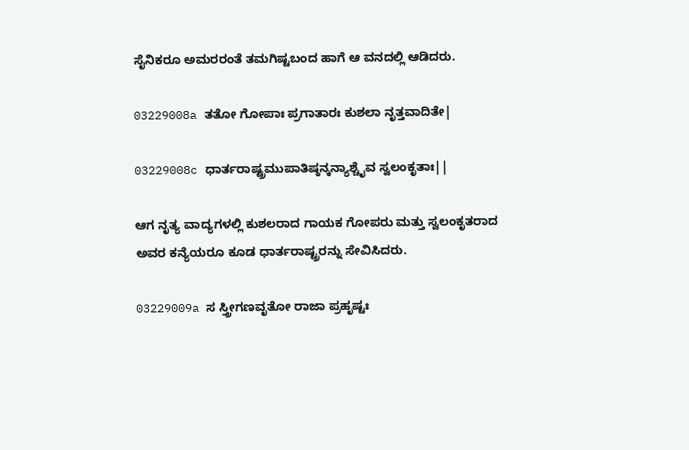ಸೈನಿಕರೂ ಅಮರರಂತೆ ತಮಗಿಷ್ಟಬಂದ ಹಾಗೆ ಆ ವನದಲ್ಲಿ ಆಡಿದರು.

03229008a ತತೋ ಗೋಪಾಃ ಪ್ರಗಾತಾರಃ ಕುಶಲಾ ನೃತ್ತವಾದಿತೇ|

03229008c ಧಾರ್ತರಾಷ್ಟ್ರಮುಪಾತಿಷ್ಠನ್ಕನ್ಯಾಶ್ಚೈವ ಸ್ವಲಂಕೃತಾಃ||

ಆಗ ನೃತ್ಯ ವಾದ್ಯಗಳಲ್ಲಿ ಕುಶಲರಾದ ಗಾಯಕ ಗೋಪರು ಮತ್ತು ಸ್ವಲಂಕೃತರಾದ ಅವರ ಕನ್ಯೆಯರೂ ಕೂಡ ಧಾರ್ತರಾಷ್ಟ್ರರನ್ನು ಸೇವಿಸಿದರು.

03229009a ಸ ಸ್ತ್ರೀಗಣವೃತೋ ರಾಜಾ ಪ್ರಹೃಷ್ಟಃ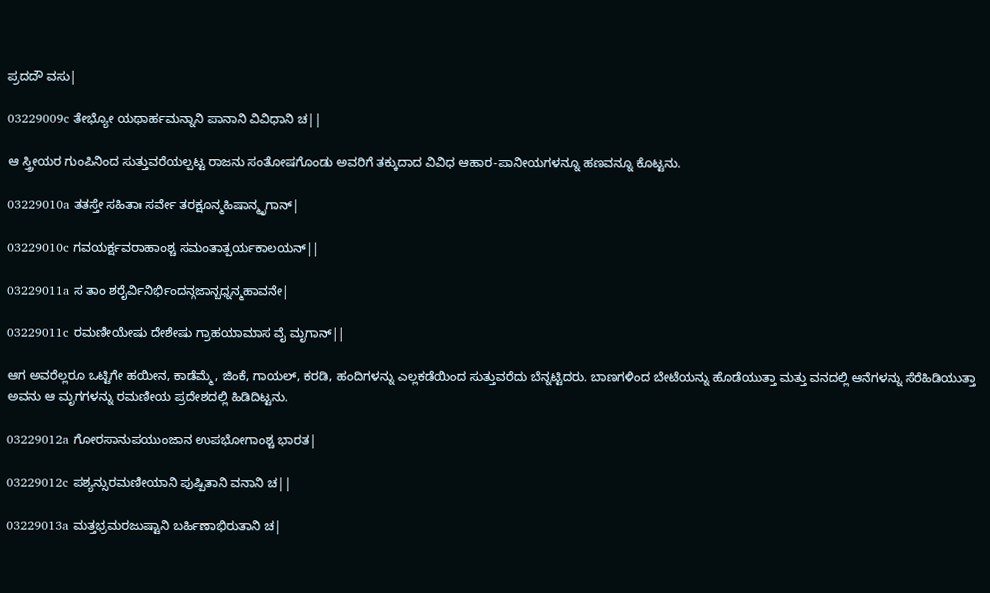ಪ್ರದದೌ ವಸು|

03229009c ತೇಭ್ಯೋ ಯಥಾರ್ಹಮನ್ನಾನಿ ಪಾನಾನಿ ವಿವಿಧಾನಿ ಚ||

ಆ ಸ್ತ್ರೀಯರ ಗುಂಪಿನಿಂದ ಸುತ್ತುವರೆಯಲ್ಪಟ್ಟ ರಾಜನು ಸಂತೋಷಗೊಂಡು ಅವರಿಗೆ ತಕ್ಕುದಾದ ವಿವಿಧ ಆಹಾರ-ಪಾನೀಯಗಳನ್ನೂ ಹಣವನ್ನೂ ಕೊಟ್ಟನು.

03229010a ತತಸ್ತೇ ಸಹಿತಾಃ ಸರ್ವೇ ತರಕ್ಷೂನ್ಮಹಿಷಾನ್ಮೃಗಾನ್|

03229010c ಗವಯರ್ಕ್ಷವರಾಹಾಂಶ್ಚ ಸಮಂತಾತ್ಪರ್ಯಕಾಲಯನ್||

03229011a ಸ ತಾಂ ಶರೈರ್ವಿನಿರ್ಭಿಂದನ್ಗಜಾನ್ಬಧ್ನನ್ಮಹಾವನೇ|

03229011c ರಮಣೀಯೇಷು ದೇಶೇಷು ಗ್ರಾಹಯಾಮಾಸ ವೈ ಮೃಗಾನ್||

ಆಗ ಅವರೆಲ್ಲರೂ ಒಟ್ಟಿಗೇ ಹಯೀನ, ಕಾಡೆಮ್ಮೆ, ಜಿಂಕೆ, ಗಾಯಲ್, ಕರಡಿ, ಹಂದಿಗಳನ್ನು ಎಲ್ಲಕಡೆಯಿಂದ ಸುತ್ತುವರೆದು ಬೆನ್ನಟ್ಟಿದರು. ಬಾಣಗಳಿಂದ ಬೇಟೆಯನ್ನು ಹೊಡೆಯುತ್ತಾ ಮತ್ತು ವನದಲ್ಲಿ ಆನೆಗಳನ್ನು ಸೆರೆಹಿಡಿಯುತ್ತಾ ಅವನು ಆ ಮೃಗಗಳನ್ನು ರಮಣೀಯ ಪ್ರದೇಶದಲ್ಲಿ ಹಿಡಿದಿಟ್ಟನು.

03229012a ಗೋರಸಾನುಪಯುಂಜಾನ ಉಪಭೋಗಾಂಶ್ಚ ಭಾರತ|

03229012c ಪಶ್ಯನ್ಸುರಮಣೀಯಾನಿ ಪುಷ್ಪಿತಾನಿ ವನಾನಿ ಚ||

03229013a ಮತ್ತಭ್ರಮರಜುಷ್ಟಾನಿ ಬರ್ಹಿಣಾಭಿರುತಾನಿ ಚ|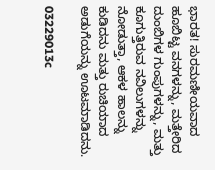ಭಾರತ! ಸುರಮಣೀಯವಾದ ಹೂಬಿಟ್ಟ ವನಗಳನ್ನು, ಮತ್ತೇರಿದ ದುಂಬಿಗಳ ಗುಂಪುಗಳನ್ನು, ಮತ್ತು ಕೂಗುತ್ತಿರುವ ನವಿಲುಗಳನ್ನು ನೋಡುತ್ತಾ, ಆಕಳ ಹಾಲನ್ನು ಕುಡಿದನು ಮತ್ತು ರುಚಿಯಾದ ಅಡುಗೆಯನ್ನು ಊಟಮಾಡಿದನು.

03229013c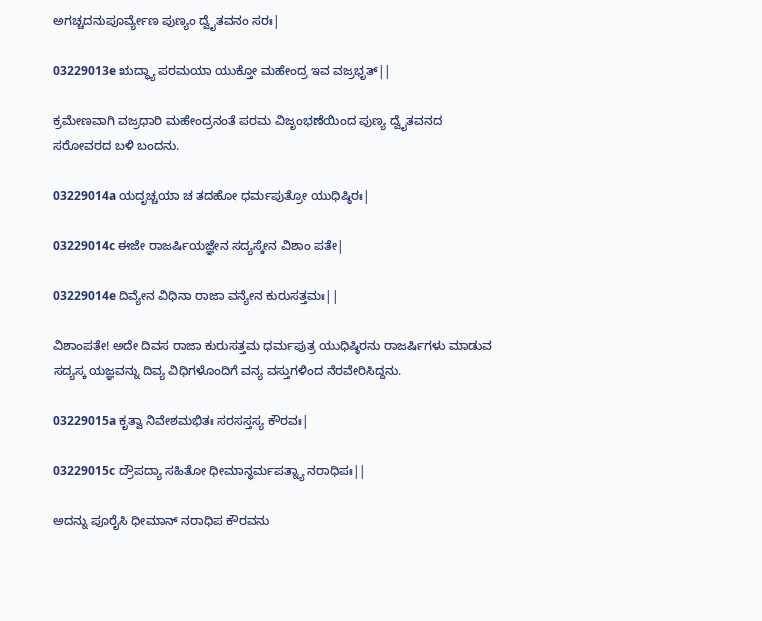ಅಗಚ್ಚದನುಪೂರ್ವ್ಯೇಣ ಪುಣ್ಯಂ ದ್ವೈತವನಂ ಸರಃ|

03229013e ಋದ್ಧ್ಯಾ ಪರಮಯಾ ಯುಕ್ತೋ ಮಹೇಂದ್ರ ಇವ ವಜ್ರಭೃತ್||

ಕ್ರಮೇಣವಾಗಿ ವಜ್ರಧಾರಿ ಮಹೇಂದ್ರನಂತೆ ಪರಮ ವಿಜೃಂಭಣೆಯಿಂದ ಪುಣ್ಯ ದ್ವೈತವನದ ಸರೋವರದ ಬಳಿ ಬಂದನು.

03229014a ಯದೃಚ್ಚಯಾ ಚ ತದಹೋ ಧರ್ಮಪುತ್ರೋ ಯುಧಿಷ್ಠಿರಃ|

03229014c ಈಜೇ ರಾಜರ್ಷಿಯಜ್ಞೇನ ಸದ್ಯಸ್ಕೇನ ವಿಶಾಂ ಪತೇ|

03229014e ದಿವ್ಯೇನ ವಿಧಿನಾ ರಾಜಾ ವನ್ಯೇನ ಕುರುಸತ್ತಮಃ||

ವಿಶಾಂಪತೇ! ಅದೇ ದಿವಸ ರಾಜಾ ಕುರುಸತ್ತಮ ಧರ್ಮಪುತ್ರ ಯುಧಿಷ್ಠಿರನು ರಾಜರ್ಷಿಗಳು ಮಾಡುವ ಸದ್ಯಸ್ಕ ಯಜ್ಞವನ್ನು ದಿವ್ಯ ವಿಧಿಗಳೊಂದಿಗೆ ವನ್ಯ ವಸ್ತುಗಳಿಂದ ನೆರವೇರಿಸಿದ್ದನು.

03229015a ಕೃತ್ವಾ ನಿವೇಶಮಭಿತಃ ಸರಸಸ್ತಸ್ಯ ಕೌರವಃ|

03229015c ದ್ರೌಪದ್ಯಾ ಸಹಿತೋ ಧೀಮಾನ್ಧರ್ಮಪತ್ನ್ಯಾ ನರಾಧಿಪಃ||

ಅದನ್ನು ಪೂರೈಸಿ ಧೀಮಾನ್ ನರಾಧಿಪ ಕೌರವನು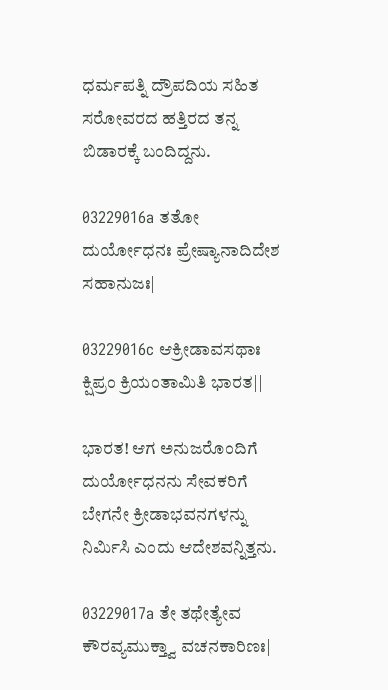ಧರ್ಮಪತ್ನಿ ದ್ರೌಪದಿಯ ಸಹಿತ ಸರೋವರದ ಹತ್ತಿರದ ತನ್ನ ಬಿಡಾರಕ್ಕೆ ಬಂದಿದ್ದನು.

03229016a ತತೋ ದುರ್ಯೋಧನಃ ಪ್ರೇಷ್ಯಾನಾದಿದೇಶ ಸಹಾನುಜಃ|

03229016c ಆಕ್ರೀಡಾವಸಥಾಃ ಕ್ಷಿಪ್ರಂ ಕ್ರಿಯಂತಾಮಿತಿ ಭಾರತ||

ಭಾರತ! ಆಗ ಅನುಜರೊಂದಿಗೆ ದುರ್ಯೋಧನನು ಸೇವಕರಿಗೆ ಬೇಗನೇ ಕ್ರೀಡಾಭವನಗಳನ್ನು ನಿರ್ಮಿಸಿ ಎಂದು ಆದೇಶವನ್ನಿತ್ತನು.

03229017a ತೇ ತಥೇತ್ಯೇವ ಕೌರವ್ಯಮುಕ್ತ್ವಾ ವಚನಕಾರಿಣಃ|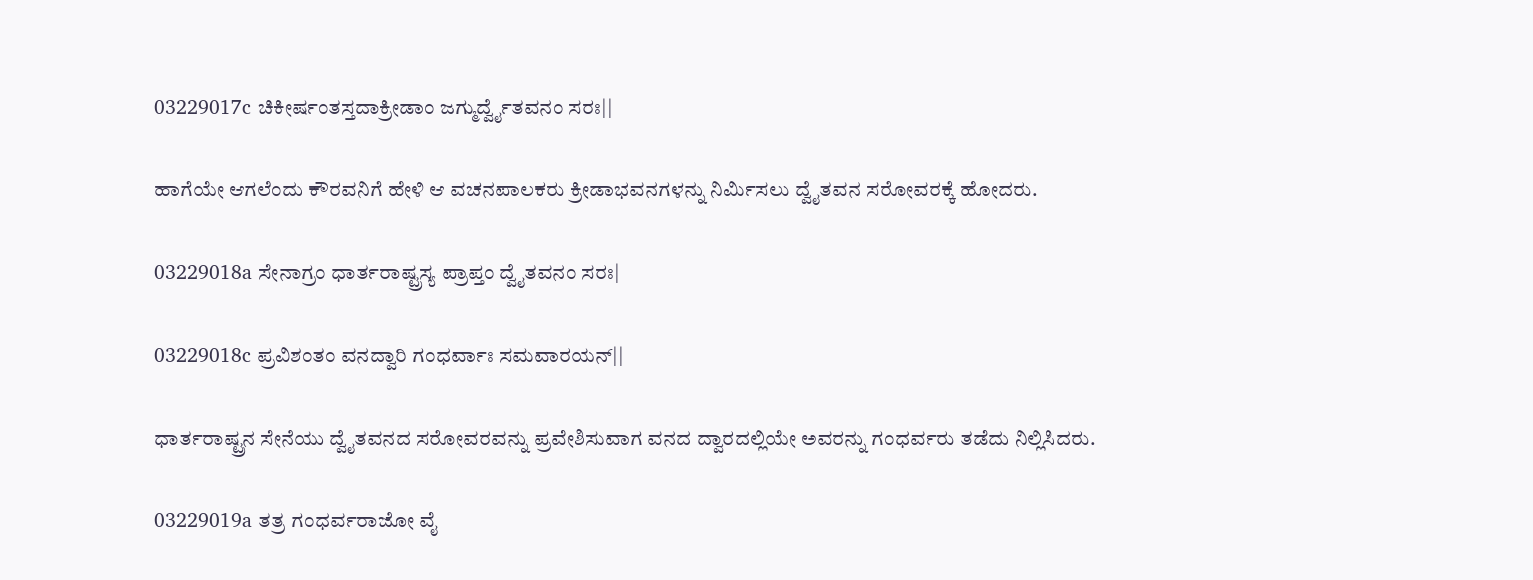03229017c ಚಿಕೀರ್ಷಂತಸ್ತದಾಕ್ರೀಡಾಂ ಜಗ್ಮುರ್ದ್ವೈತವನಂ ಸರಃ||

ಹಾಗೆಯೇ ಆಗಲೆಂದು ಕೌರವನಿಗೆ ಹೇಳಿ ಆ ವಚನಪಾಲಕರು ಕ್ರೀಡಾಭವನಗಳನ್ನು ನಿರ್ಮಿಸಲು ದ್ವೈತವನ ಸರೋವರಕ್ಕೆ ಹೋದರು.

03229018a ಸೇನಾಗ್ರಂ ಧಾರ್ತರಾಷ್ಟ್ರಸ್ಯ ಪ್ರಾಪ್ತಂ ದ್ವೈತವನಂ ಸರಃ|

03229018c ಪ್ರವಿಶಂತಂ ವನದ್ವಾರಿ ಗಂಧರ್ವಾಃ ಸಮವಾರಯನ್||

ಧಾರ್ತರಾಷ್ಟ್ರನ ಸೇನೆಯು ದ್ವೈತವನದ ಸರೋವರವನ್ನು ಪ್ರವೇಶಿಸುವಾಗ ವನದ ದ್ವಾರದಲ್ಲಿಯೇ ಅವರನ್ನು ಗಂಧರ್ವರು ತಡೆದು ನಿಲ್ಲಿಸಿದರು.

03229019a ತತ್ರ ಗಂಧರ್ವರಾಜೋ ವೈ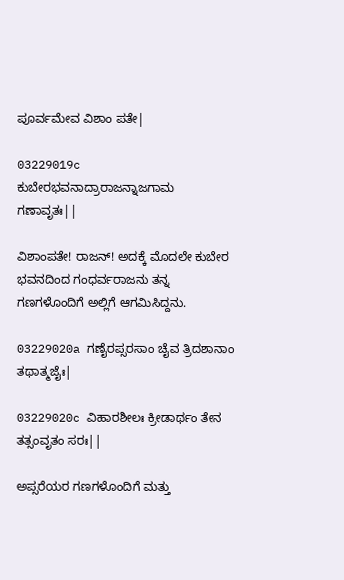ಪೂರ್ವಮೇವ ವಿಶಾಂ ಪತೇ|

03229019c ಕುಬೇರಭವನಾದ್ರಾರಾಜನ್ನಾಜಗಾಮ ಗಣಾವೃತಃ||

ವಿಶಾಂಪತೇ! ರಾಜನ್! ಅದಕ್ಕೆ ಮೊದಲೇ ಕುಬೇರ ಭವನದಿಂದ ಗಂಧರ್ವರಾಜನು ತನ್ನ ಗಣಗಳೊಂದಿಗೆ ಅಲ್ಲಿಗೆ ಆಗಮಿಸಿದ್ದನು.

03229020a ಗಣೈರಪ್ಸರಸಾಂ ಚೈವ ತ್ರಿದಶಾನಾಂ ತಥಾತ್ಮಜೈಃ|

03229020c ವಿಹಾರಶೀಲಃ ಕ್ರೀಡಾರ್ಥಂ ತೇನ ತತ್ಸಂವೃತಂ ಸರಃ||

ಅಪ್ಸರೆಯರ ಗಣಗಳೊಂದಿಗೆ ಮತ್ತು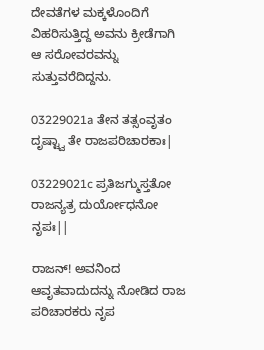ದೇವತೆಗಳ ಮಕ್ಕಳೊಂದಿಗೆ ವಿಹರಿಸುತ್ತಿದ್ದ ಅವನು ಕ್ರೀಡೆಗಾಗಿ ಆ ಸರೋವರವನ್ನು ಸುತ್ತುವರೆದಿದ್ದನು.

03229021a ತೇನ ತತ್ಸಂವೃತಂ ದೃಷ್ಟ್ವಾ ತೇ ರಾಜಪರಿಚಾರಕಾಃ|

03229021c ಪ್ರತಿಜಗ್ಮುಸ್ತತೋ ರಾಜನ್ಯತ್ರ ದುರ್ಯೋಧನೋ ನೃಪಃ||

ರಾಜನ್! ಅವನಿಂದ ಆವೃತವಾದುದನ್ನು ನೋಡಿದ ರಾಜ ಪರಿಚಾರಕರು ನೃಪ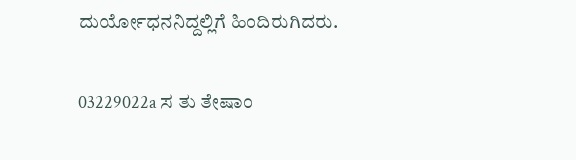ದುರ್ಯೋಧನನಿದ್ದಲ್ಲಿಗೆ ಹಿಂದಿರುಗಿದರು.

03229022a ಸ ತು ತೇಷಾಂ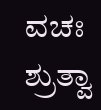ವಚಃ ಶ್ರುತ್ವಾ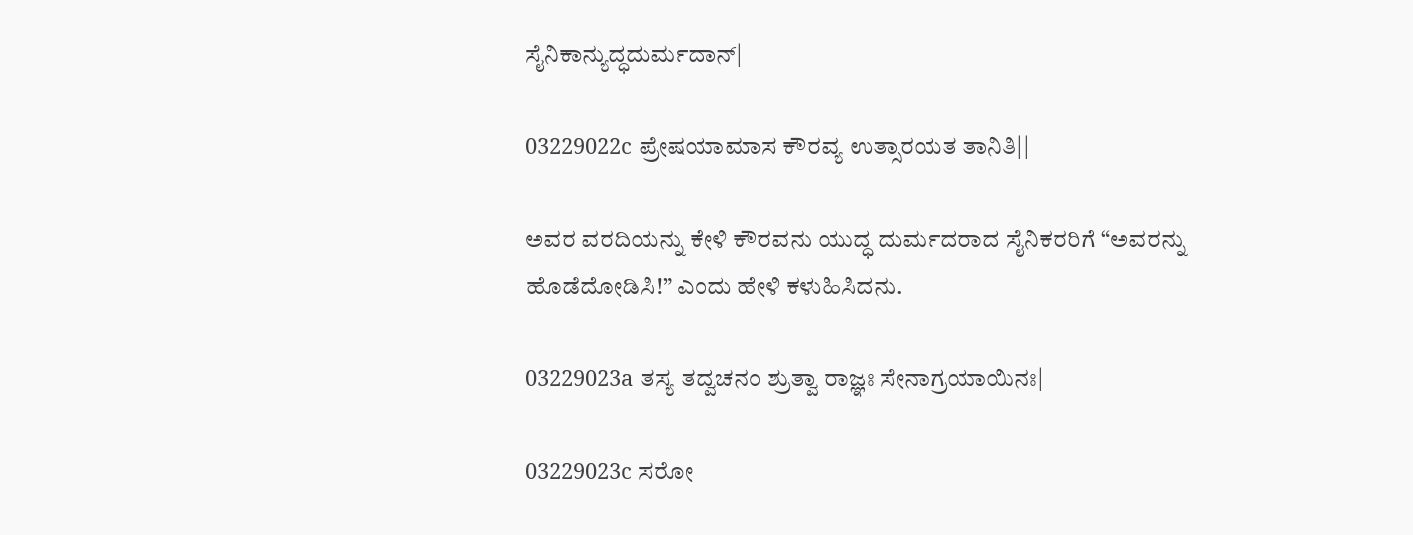ಸೈನಿಕಾನ್ಯುದ್ಧದುರ್ಮದಾನ್|

03229022c ಪ್ರೇಷಯಾಮಾಸ ಕೌರವ್ಯ ಉತ್ಸಾರಯತ ತಾನಿತಿ||

ಅವರ ವರದಿಯನ್ನು ಕೇಳಿ ಕೌರವನು ಯುದ್ಧ ದುರ್ಮದರಾದ ಸೈನಿಕರರಿಗೆ “ಅವರನ್ನು ಹೊಡೆದೋಡಿಸಿ!” ಎಂದು ಹೇಳಿ ಕಳುಹಿಸಿದನು.

03229023a ತಸ್ಯ ತದ್ವಚನಂ ಶ್ರುತ್ವಾ ರಾಜ್ಞಃ ಸೇನಾಗ್ರಯಾಯಿನಃ|

03229023c ಸರೋ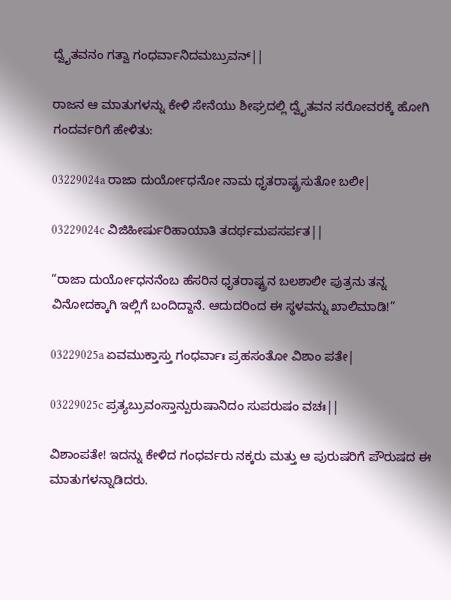ದ್ವೈತವನಂ ಗತ್ವಾ ಗಂಧರ್ವಾನಿದಮಬ್ರುವನ್||

ರಾಜನ ಆ ಮಾತುಗಳನ್ನು ಕೇಳಿ ಸೇನೆಯು ಶೀಘ್ರದಲ್ಲಿ ದ್ವೈತವನ ಸರೋವರಕ್ಕೆ ಹೋಗಿ ಗಂದರ್ವರಿಗೆ ಹೇಳಿತು:

03229024a ರಾಜಾ ದುರ್ಯೋಧನೋ ನಾಮ ಧೃತರಾಷ್ಟ್ರಸುತೋ ಬಲೀ|

03229024c ವಿಜಿಹೀರ್ಷುರಿಹಾಯಾತಿ ತದರ್ಥಮಪಸರ್ಪತ||

“ರಾಜಾ ದುರ್ಯೋಧನನೆಂಬ ಹೆಸರಿನ ಧೃತರಾಷ್ಟ್ರನ ಬಲಶಾಲೀ ಪುತ್ರನು ತನ್ನ ವಿನೋದಕ್ಕಾಗಿ ಇಲ್ಲಿಗೆ ಬಂದಿದ್ದಾನೆ. ಆದುದರಿಂದ ಈ ಸ್ಥಳವನ್ನು ಖಾಲಿಮಾಡಿ!”

03229025a ಏವಮುಕ್ತಾಸ್ತು ಗಂಧರ್ವಾಃ ಪ್ರಹಸಂತೋ ವಿಶಾಂ ಪತೇ|

03229025c ಪ್ರತ್ಯಬ್ರುವಂಸ್ತಾನ್ಪುರುಷಾನಿದಂ ಸುಪರುಷಂ ವಚಃ||

ವಿಶಾಂಪತೇ! ಇದನ್ನು ಕೇಳಿದ ಗಂಧರ್ವರು ನಕ್ಕರು ಮತ್ತು ಆ ಪುರುಷರಿಗೆ ಪೌರುಷದ ಈ ಮಾತುಗಳನ್ನಾಡಿದರು.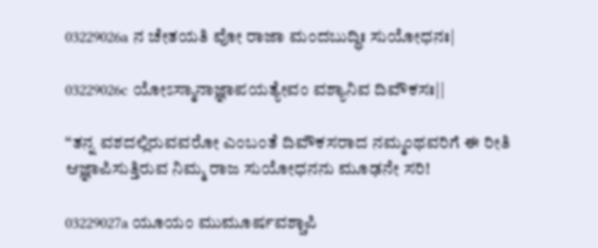03229026a ನ ಚೇತಯತಿ ವೋ ರಾಜಾ ಮಂದಬುದ್ಧಿಃ ಸುಯೋಧನಃ|

03229026c ಯೋಽಸ್ಮಾನಾಜ್ಞಾಪಯತ್ಯೇವಂ ವಶ್ಯಾನಿವ ದಿವೌಕಸಃ||

“ತನ್ನ ವಶದಲ್ಲಿರುವವರೋ ಎಂಬಂತೆ ದಿವೌಕಸರಾದ ನಮ್ಮಂಥವರಿಗೆ ಈ ರೀತಿ ಆಜ್ಞಾಪಿಸುತ್ತಿರುವ ನಿಮ್ಮ ರಾಜ ಸುಯೋಧನನು ಮೂಢನೇ ಸರಿ!

03229027a ಯೂಯಂ ಮುಮೂರ್ಷವಶ್ಚಾಪಿ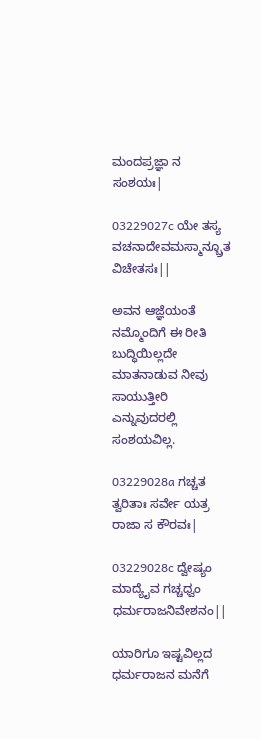ಮಂದಪ್ರಜ್ಞಾ ನ ಸಂಶಯಃ|

03229027c ಯೇ ತಸ್ಯ ವಚನಾದೇವಮಸ್ಮಾನ್ಬ್ರೂತ ವಿಚೇತಸಃ||

ಅವನ ಆಜ್ಞೆಯಂತೆ ನಮ್ಮೊಂದಿಗೆ ಈ ರೀತಿ ಬುದ್ಧಿಯಿಲ್ಲದೇ ಮಾತನಾಡುವ ನೀವು ಸಾಯುತ್ತೀರಿ ಎನ್ನುವುದರಲ್ಲಿ ಸಂಶಯವಿಲ್ಲ.

03229028a ಗಚ್ಚತ ತ್ವರಿತಾಃ ಸರ್ವೇ ಯತ್ರ ರಾಜಾ ಸ ಕೌರವಃ|

03229028c ದ್ವೇಷ್ಯಂ ಮಾದ್ಯೈವ ಗಚ್ಚಧ್ವಂ ಧರ್ಮರಾಜನಿವೇಶನಂ||

ಯಾರಿಗೂ ಇಷ್ಟವಿಲ್ಲದ ಧರ್ಮರಾಜನ ಮನೆಗೆ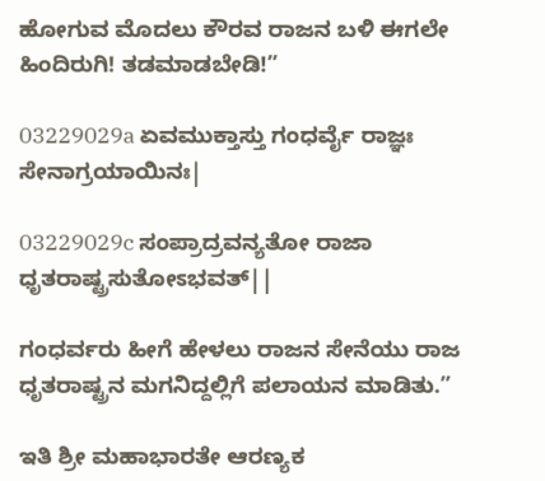ಹೋಗುವ ಮೊದಲು ಕೌರವ ರಾಜನ ಬಳಿ ಈಗಲೇ ಹಿಂದಿರುಗಿ! ತಡಮಾಡಬೇಡಿ!”

03229029a ಏವಮುಕ್ತಾಸ್ತು ಗಂಧರ್ವೈ ರಾಜ್ಞಃ ಸೇನಾಗ್ರಯಾಯಿನಃ|

03229029c ಸಂಪ್ರಾದ್ರವನ್ಯತೋ ರಾಜಾ ಧೃತರಾಷ್ಟ್ರಸುತೋಽಭವತ್||

ಗಂಧರ್ವರು ಹೀಗೆ ಹೇಳಲು ರಾಜನ ಸೇನೆಯು ರಾಜ ಧೃತರಾಷ್ಟ್ರನ ಮಗನಿದ್ದಲ್ಲಿಗೆ ಪಲಾಯನ ಮಾಡಿತು.”

ಇತಿ ಶ್ರೀ ಮಹಾಭಾರತೇ ಆರಣ್ಯಕ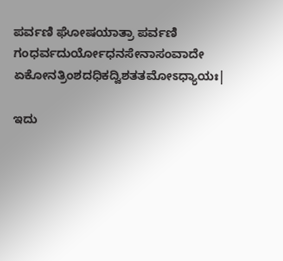ಪರ್ವಣಿ ಘೋಷಯಾತ್ರಾ ಪರ್ವಣಿ ಗಂಧರ್ವದುರ್ಯೋಧನಸೇನಾಸಂವಾದೇ ಏಕೋನತ್ರಿಂಶದಧಿಕದ್ವಿಶತತಮೋಽಧ್ಯಾಯಃ|

ಇದು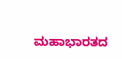ಮಹಾಭಾರತದ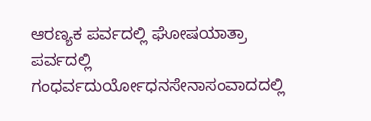ಆರಣ್ಯಕ ಪರ್ವದಲ್ಲಿ ಘೋಷಯಾತ್ರಾ ಪರ್ವದಲ್ಲಿ ಗಂಧರ್ವದುರ್ಯೋಧನಸೇನಾಸಂವಾದದಲ್ಲಿ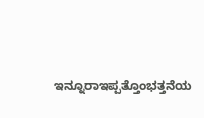ಇನ್ನೂರಾಇಪ್ಪತ್ತೊಂಭತ್ತನೆಯ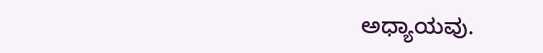ಅಧ್ಯಾಯವು.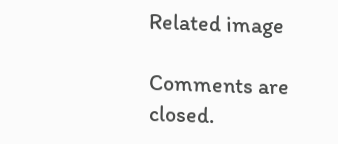Related image

Comments are closed.